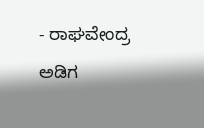- ರಾಘವೇಂದ್ರ ಅಡಿಗ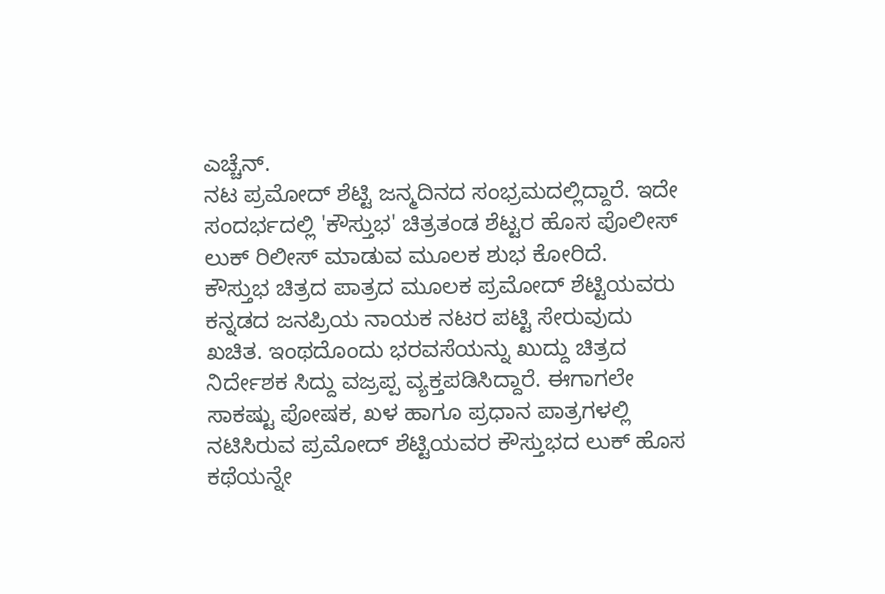ಎಚ್ಚೆನ್.
ನಟ ಪ್ರಮೋದ್ ಶೆಟ್ಟಿ ಜನ್ಮದಿನದ ಸಂಭ್ರಮದಲ್ಲಿದ್ದಾರೆ. ಇದೇ ಸಂದರ್ಭದಲ್ಲಿ 'ಕೌಸ್ತುಭ' ಚಿತ್ರತಂಡ ಶೆಟ್ಟರ ಹೊಸ ಪೊಲೀಸ್ ಲುಕ್ ರಿಲೀಸ್ ಮಾಡುವ ಮೂಲಕ ಶುಭ ಕೋರಿದೆ.
ಕೌಸ್ತುಭ ಚಿತ್ರದ ಪಾತ್ರದ ಮೂಲಕ ಪ್ರಮೋದ್ ಶೆಟ್ಟಿಯವರು ಕನ್ನಡದ ಜನಪ್ರಿಯ ನಾಯಕ ನಟರ ಪಟ್ಟಿ ಸೇರುವುದು ಖಚಿತ. ಇಂಥದೊಂದು ಭರವಸೆಯನ್ನು ಖುದ್ದು ಚಿತ್ರದ ನಿರ್ದೇಶಕ ಸಿದ್ದು ವಜ್ರಪ್ಪ ವ್ಯಕ್ತಪಡಿಸಿದ್ದಾರೆ. ಈಗಾಗಲೇ ಸಾಕಷ್ಟು ಪೋಷಕ, ಖಳ ಹಾಗೂ ಪ್ರಧಾನ ಪಾತ್ರಗಳಲ್ಲಿ ನಟಿಸಿರುವ ಪ್ರಮೋದ್ ಶೆಟ್ಟಿಯವರ ಕೌಸ್ತುಭದ ಲುಕ್ ಹೊಸ ಕಥೆಯನ್ನೇ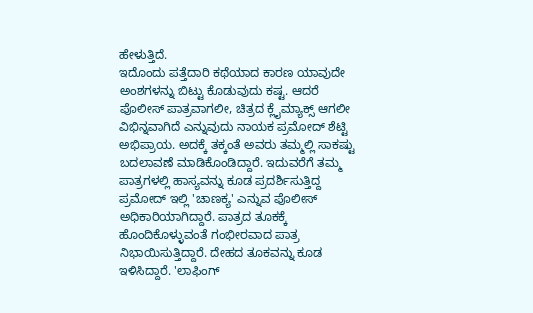ಹೇಳುತ್ತಿದೆ.
ಇದೊಂದು ಪತ್ತೆದಾರಿ ಕಥೆಯಾದ ಕಾರಣ ಯಾವುದೇ ಅಂಶಗಳನ್ನು ಬಿಟ್ಟು ಕೊಡುವುದು ಕಷ್ಟ. ಆದರೆ ಪೊಲೀಸ್ ಪಾತ್ರವಾಗಲೀ, ಚಿತ್ರದ ಕ್ಲೈಮ್ಯಾಕ್ಸ್ ಆಗಲೀ ವಿಭಿನ್ನವಾಗಿದೆ ಎನ್ನುವುದು ನಾಯಕ ಪ್ರಮೋದ್ ಶೆಟ್ಟಿ ಅಭಿಪ್ರಾಯ. ಅದಕ್ಕೆ ತಕ್ಕಂತೆ ಅವರು ತಮ್ಮಲ್ಲಿ ಸಾಕಷ್ಟು ಬದಲಾವಣೆ ಮಾಡಿಕೊಂಡಿದ್ದಾರೆ. ಇದುವರೆಗೆ ತಮ್ಮ ಪಾತ್ರಗಳಲ್ಲಿ ಹಾಸ್ಯವನ್ನು ಕೂಡ ಪ್ರದರ್ಶಿಸುತ್ತಿದ್ದ ಪ್ರಮೋದ್ ಇಲ್ಲಿ 'ಚಾಣಕ್ಯ' ಎನ್ನುವ ಪೊಲೀಸ್ ಅಧಿಕಾರಿಯಾಗಿದ್ದಾರೆ. ಪಾತ್ರದ ತೂಕಕ್ಕೆ ಹೊಂದಿಕೊಳ್ಳುವಂತೆ ಗಂಭೀರವಾದ ಪಾತ್ರ ನಿಭಾಯಿಸುತ್ತಿದ್ದಾರೆ. ದೇಹದ ತೂಕವನ್ನು ಕೂಡ ಇಳಿಸಿದ್ದಾರೆ. 'ಲಾಫಿಂಗ್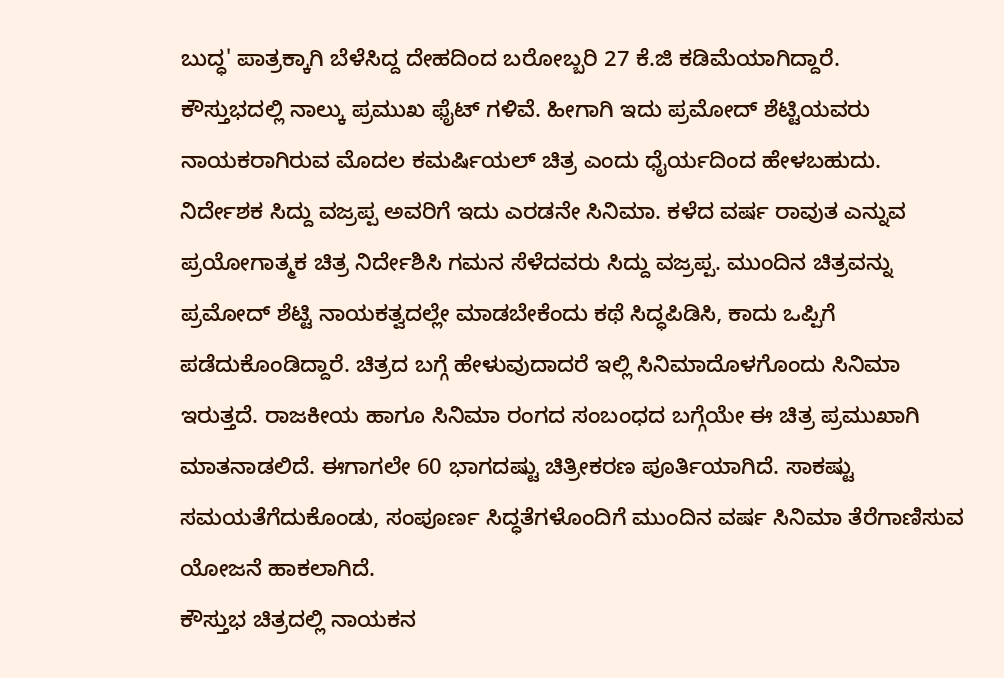ಬುದ್ಧ' ಪಾತ್ರಕ್ಕಾಗಿ ಬೆಳೆಸಿದ್ದ ದೇಹದಿಂದ ಬರೋಬ್ಬರಿ 27 ಕೆ.ಜಿ ಕಡಿಮೆಯಾಗಿದ್ದಾರೆ.
ಕೌಸ್ತುಭದಲ್ಲಿ ನಾಲ್ಕು ಪ್ರಮುಖ ಫೈಟ್ ಗಳಿವೆ. ಹೀಗಾಗಿ ಇದು ಪ್ರಮೋದ್ ಶೆಟ್ಟಿಯವರು ನಾಯಕರಾಗಿರುವ ಮೊದಲ ಕಮರ್ಷಿಯಲ್ ಚಿತ್ರ ಎಂದು ಧೈರ್ಯದಿಂದ ಹೇಳಬಹುದು.
ನಿರ್ದೇಶಕ ಸಿದ್ದು ವಜ್ರಪ್ಪ ಅವರಿಗೆ ಇದು ಎರಡನೇ ಸಿನಿಮಾ. ಕಳೆದ ವರ್ಷ ರಾವುತ ಎನ್ನುವ ಪ್ರಯೋಗಾತ್ಮಕ ಚಿತ್ರ ನಿರ್ದೇಶಿಸಿ ಗಮನ ಸೆಳೆದವರು ಸಿದ್ದು ವಜ್ರಪ್ಪ. ಮುಂದಿನ ಚಿತ್ರವನ್ನು ಪ್ರಮೋದ್ ಶೆಟ್ಟಿ ನಾಯಕತ್ವದಲ್ಲೇ ಮಾಡಬೇಕೆಂದು ಕಥೆ ಸಿದ್ಧಪಿಡಿಸಿ, ಕಾದು ಒಪ್ಪಿಗೆ ಪಡೆದುಕೊಂಡಿದ್ದಾರೆ. ಚಿತ್ರದ ಬಗ್ಗೆ ಹೇಳುವುದಾದರೆ ಇಲ್ಲಿ ಸಿನಿಮಾದೊಳಗೊಂದು ಸಿನಿಮಾ ಇರುತ್ತದೆ. ರಾಜಕೀಯ ಹಾಗೂ ಸಿನಿಮಾ ರಂಗದ ಸಂಬಂಧದ ಬಗ್ಗೆಯೇ ಈ ಚಿತ್ರ ಪ್ರಮುಖಾಗಿ ಮಾತನಾಡಲಿದೆ. ಈಗಾಗಲೇ 60 ಭಾಗದಷ್ಟು ಚಿತ್ರೀಕರಣ ಪೂರ್ತಿಯಾಗಿದೆ. ಸಾಕಷ್ಟು ಸಮಯತೆಗೆದುಕೊಂಡು, ಸಂಪೂರ್ಣ ಸಿದ್ಧತೆಗಳೊಂದಿಗೆ ಮುಂದಿನ ವರ್ಷ ಸಿನಿಮಾ ತೆರೆಗಾಣಿಸುವ ಯೋಜನೆ ಹಾಕಲಾಗಿದೆ.
ಕೌಸ್ತುಭ ಚಿತ್ರದಲ್ಲಿ ನಾಯಕನ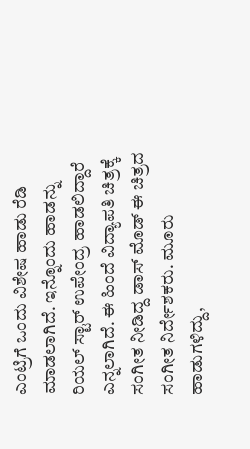ಎಂಟ್ರಿಗೆ ಒಂದು ವಿಶೇಷ ಹಾಡು ರೆಡಿ ಮಾಡಲಾಗಿದೆ. ಇನ್ನೊಂದು ಹಾಡನ್ನು ರಿಯಲ್ ಸ್ಟಾರ್ ಉಪೇಂದ್ರ ಹಾಡಲಿದ್ದಾರೆ ಎನ್ನಲಾಗಿದೆ. ಈ ಹಿಂದೆ ವಿದ್ಯಾಪತಿ ಚಿತ್ರಕ್ಕೆ ಸಂಗೀತ ನೀಡಿದ್ದ ಡಾಸ್ ಮೊಡ್ ಈ ಚಿತ್ರದ ಸಂಗೀತ ನಿರ್ದೇಶಕರು. ಮೂರು ಹಾಡುಗಳಿದ್ದು,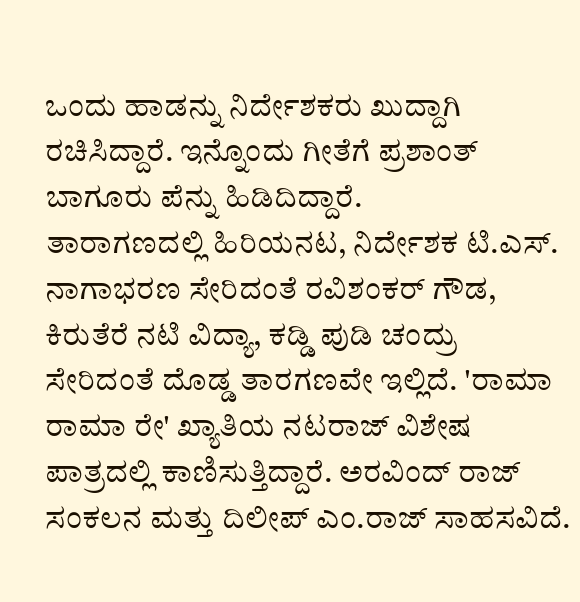ಒಂದು ಹಾಡನ್ನು ನಿರ್ದೇಶಕರು ಖುದ್ದಾಗಿ ರಚಿಸಿದ್ದಾರೆ. ಇನ್ನೊಂದು ಗೀತೆಗೆ ಪ್ರಶಾಂತ್ ಬಾಗೂರು ಪೆನ್ನು ಹಿಡಿದಿದ್ದಾರೆ.
ತಾರಾಗಣದಲ್ಲಿ ಹಿರಿಯನಟ, ನಿರ್ದೇಶಕ ಟಿ.ಎಸ್. ನಾಗಾಭರಣ ಸೇರಿದಂತೆ ರವಿಶಂಕರ್ ಗೌಡ, ಕಿರುತೆರೆ ನಟಿ ವಿದ್ಯಾ, ಕಡ್ಡಿ ಪುಡಿ ಚಂದ್ರು
ಸೇರಿದಂತೆ ದೊಡ್ಡ ತಾರಗಣವೇ ಇಲ್ಲಿದೆ. 'ರಾಮಾ ರಾಮಾ ರೇ' ಖ್ಯಾತಿಯ ನಟರಾಜ್ ವಿಶೇಷ ಪಾತ್ರದಲ್ಲಿ ಕಾಣಿಸುತ್ತಿದ್ದಾರೆ. ಅರವಿಂದ್ ರಾಜ್ ಸಂಕಲನ ಮತ್ತು ದಿಲೀಪ್ ಎಂ.ರಾಜ್ ಸಾಹಸವಿದೆ.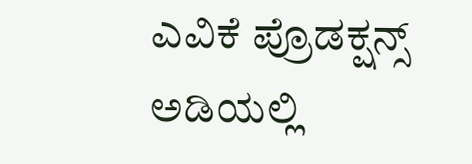ಎವಿಕೆ ಪ್ರೊಡಕ್ಷನ್ಸ್ ಅಡಿಯಲ್ಲಿ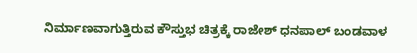ನಿರ್ಮಾಣವಾಗುತ್ತಿರುವ ಕೌಸ್ತುಭ ಚಿತ್ರಕ್ಕೆ ರಾಜೇಶ್ ಧನಪಾಲ್ ಬಂಡವಾಳ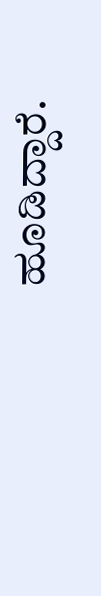ಹೂಡಿದ್ದಾರೆ.